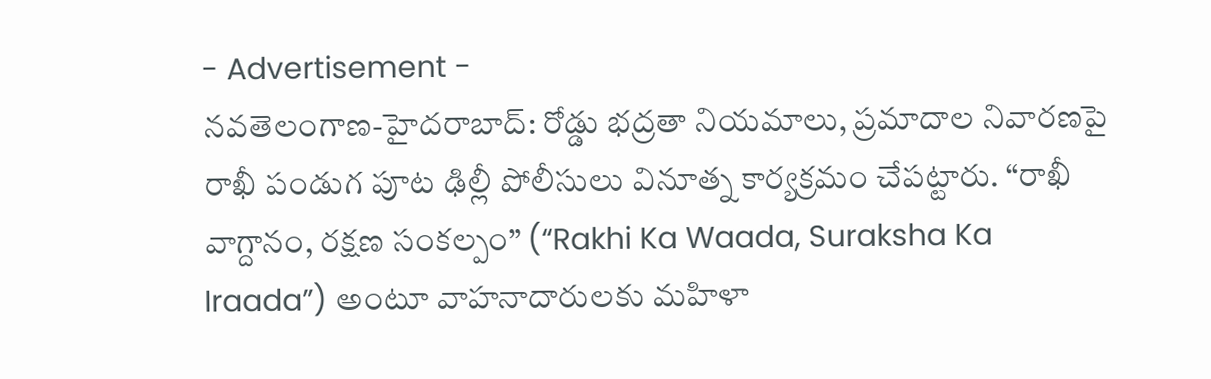- Advertisement -
నవతెలంగాణ-హైదరాబాద్: రోడ్డు భద్రతా నియమాలు, ప్రమాదాల నివారణపై రాఖీ పండుగ పూట ఢిల్లీ పోలీసులు వినూత్న కార్యక్రమం చేపట్టారు. “రాఖీ వాగ్దానం, రక్షణ సంకల్పం” (“Rakhi Ka Waada, Suraksha Ka Iraada”) అంటూ వాహనాదారులకు మహిళా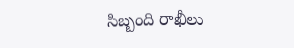సిబ్బంది రాఖీలు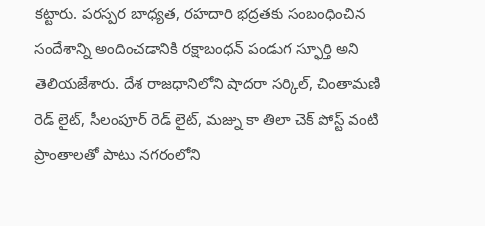కట్టారు. పరస్పర బాధ్యత, రహదారి భద్రతకు సంబంధించిన సందేశాన్ని అందించడానికి రక్షాబంధన్ పండుగ స్ఫూర్తి అని తెలియజేశారు. దేశ రాజధానిలోని షాదరా సర్కిల్, చింతామణి రెడ్ లైట్, సీలంపూర్ రెడ్ లైట్, మజ్ను కా తిలా చెక్ పోస్ట్ వంటి ప్రాంతాలతో పాటు నగరంలోని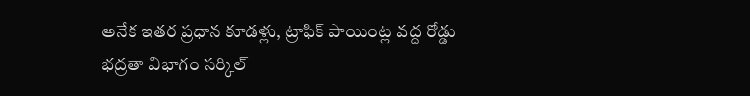అనేక ఇతర ప్రధాన కూడళ్లు, ట్రాఫిక్ పాయింట్ల వద్ద రోడ్డు భద్రతా విభాగం సర్కిల్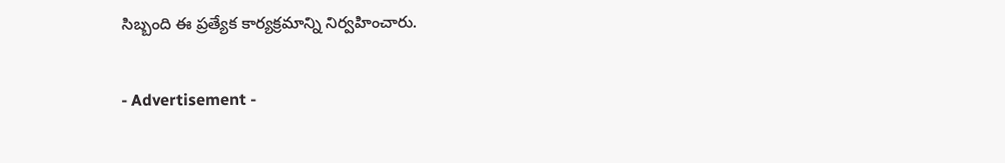సిబ్బంది ఈ ప్రత్యేక కార్యక్రమాన్ని నిర్వహించారు.

- Advertisement -